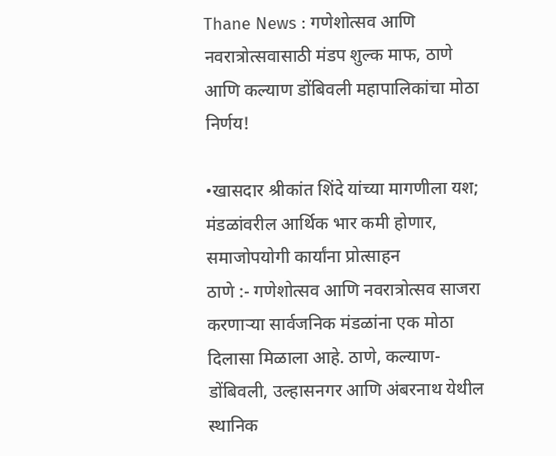Thane News : गणेशोत्सव आणि नवरात्रोत्सवासाठी मंडप शुल्क माफ, ठाणे आणि कल्याण डोंबिवली महापालिकांचा मोठा निर्णय!

•खासदार श्रीकांत शिंदे यांच्या मागणीला यश; मंडळांवरील आर्थिक भार कमी होणार, समाजोपयोगी कार्यांना प्रोत्साहन
ठाणे :- गणेशोत्सव आणि नवरात्रोत्सव साजरा करणाऱ्या सार्वजनिक मंडळांना एक मोठा दिलासा मिळाला आहे. ठाणे, कल्याण-डोंबिवली, उल्हासनगर आणि अंबरनाथ येथील स्थानिक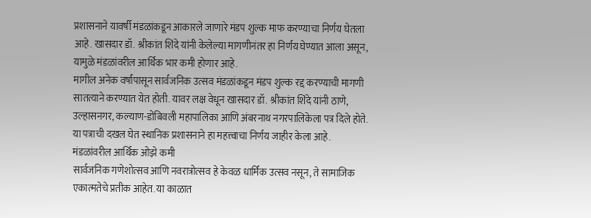प्रशासनाने यावर्षी मंडळांकडून आकारले जाणारे मंडप शुल्क माफ करण्याचा निर्णय घेतला आहे. खासदार डॉ. श्रीकांत शिंदे यांनी केलेल्या मागणीनंतर हा निर्णय घेण्यात आला असून, यामुळे मंडळांवरील आर्थिक भार कमी होणार आहे.
मागील अनेक वर्षांपासून सार्वजनिक उत्सव मंडळांकडून मंडप शुल्क रद्द करण्याची मागणी सातत्याने करण्यात येत होती. यावर लक्ष वेधून खासदार डॉ. श्रीकांत शिंदे यांनी ठाणे, उल्हासनगर, कल्याण-डोंबिवली महापालिका आणि अंबरनाथ नगरपालिकेला पत्र दिले होते. या पत्राची दखल घेत स्थानिक प्रशासनाने हा महत्त्वाचा निर्णय जाहीर केला आहे.
मंडळांवरील आर्थिक ओझे कमी
सार्वजनिक गणेशोत्सव आणि नवरात्रोत्सव हे केवळ धार्मिक उत्सव नसून, ते सामाजिक एकात्मतेचे प्रतीक आहेत. या काळात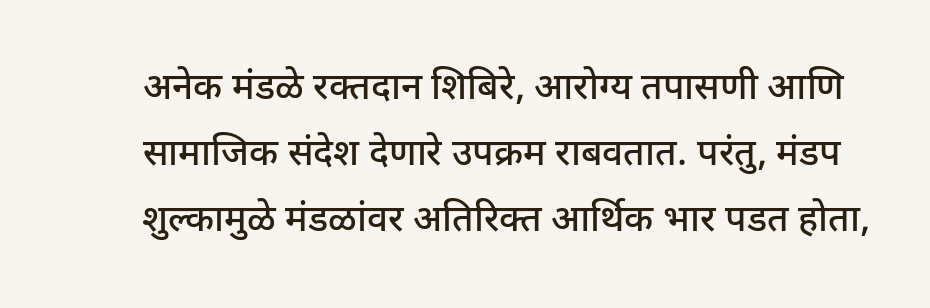अनेक मंडळे रक्तदान शिबिरे, आरोग्य तपासणी आणि सामाजिक संदेश देणारे उपक्रम राबवतात. परंतु, मंडप शुल्कामुळे मंडळांवर अतिरिक्त आर्थिक भार पडत होता,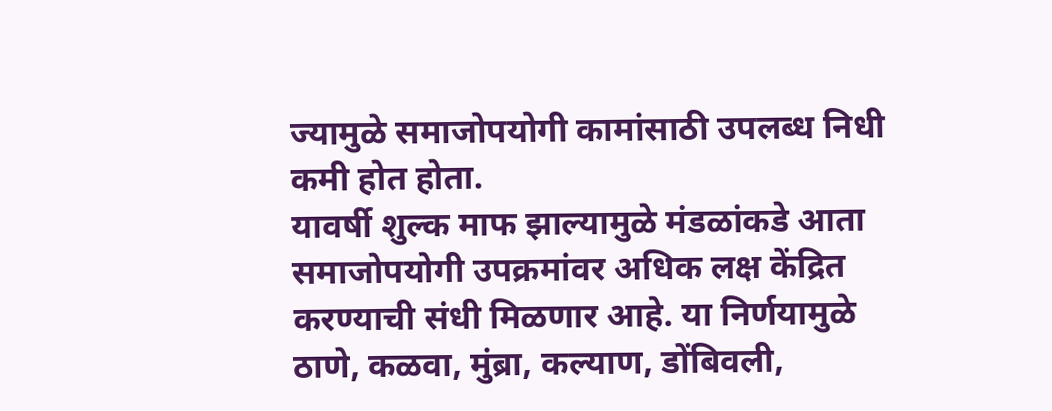ज्यामुळे समाजोपयोगी कामांसाठी उपलब्ध निधी कमी होत होता.
यावर्षी शुल्क माफ झाल्यामुळे मंडळांकडे आता समाजोपयोगी उपक्रमांवर अधिक लक्ष केंद्रित करण्याची संधी मिळणार आहे. या निर्णयामुळे ठाणे, कळवा, मुंब्रा, कल्याण, डोंबिवली,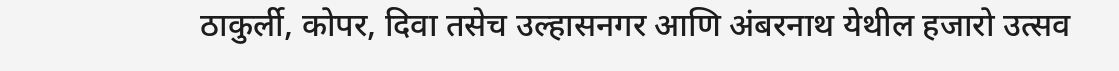ठाकुर्ली, कोपर, दिवा तसेच उल्हासनगर आणि अंबरनाथ येथील हजारो उत्सव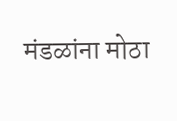मंडळांना मोठा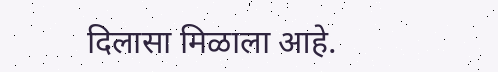दिलासा मिळाला आहे.